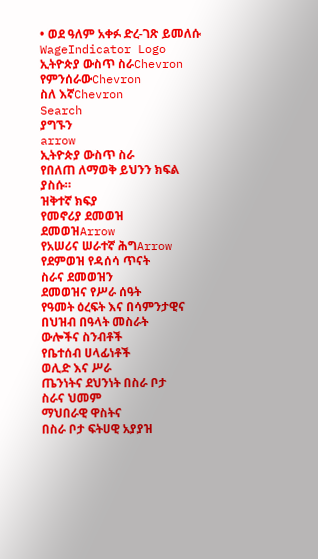• ወደ ዓለም አቀፉ ድረ-ገጽ ይመለሱ
WageIndicator Logo
ኢትዮጵያ ውስጥ ስራChevron
የምንሰራውChevron
ስለ እኛChevron
Search
ያግኙን
arrow
ኢትዮጵያ ውስጥ ስራ
የበለጠ ለማወቅ ይህንን ክፍል ያስሱ።
ዝቅተኛ ክፍያ
የመኖሪያ ደመወዝ
ደመወዝArrow
የአሠሪና ሠራተኛ ሕግArrow
የደምወዝ የዳሰሳ ጥናት
ስራና ደመወዝን
ደመወዝና የሥራ ሰዓት
የዓመት ዕረፍት እና በሳምንታዊና በህዝብ በዓላት መስራት
ውሎችና ስንብቶች
የቤተሰብ ሀላፊነቶች
ወሊድ እና ሥራ
ጤንነትና ደህንነት በስራ ቦታ
ስራና ህመም
ማህበራዊ ዋስትና
በስራ ቦታ ፍትሀዊ አያያዝ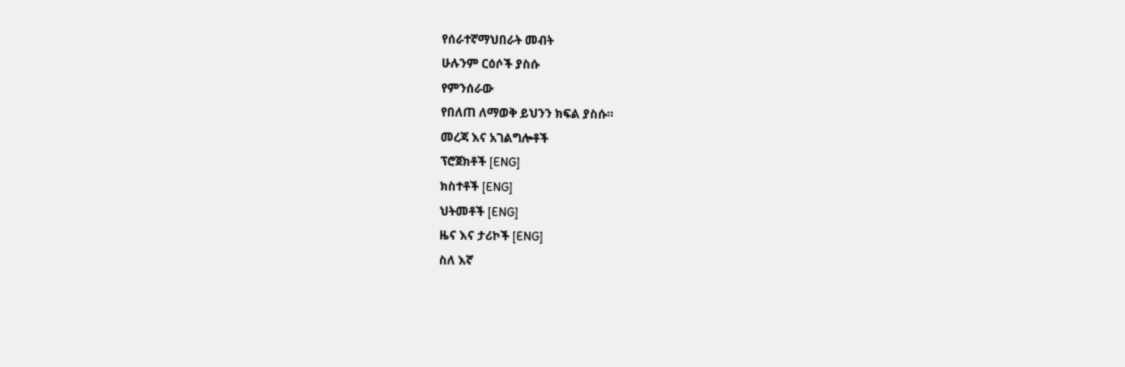የሰራተኛማህበራት መብት
ሁሉንም ርዕሶች ያስሱ
የምንሰራው
የበለጠ ለማወቅ ይህንን ክፍል ያስሱ።
መረጃ እና አገልግሎቶች
ፕሮጀክቶች [ENG]
ክስተቶች [ENG]
ህትመቶች [ENG]
ዜና እና ታሪኮች [ENG]
ስለ እኛ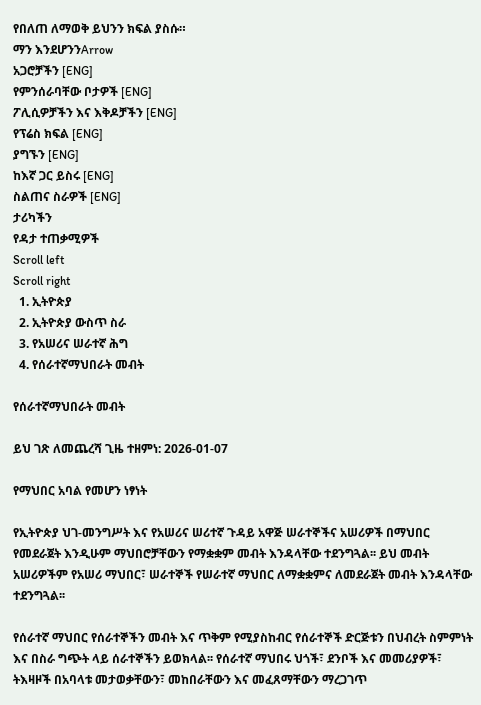የበለጠ ለማወቅ ይህንን ክፍል ያስሱ።
ማን እንደሆንንArrow
አጋሮቻችን [ENG]
የምንሰራባቸው ቦታዎች [ENG]
ፖሊሲዎቻችን እና እቅዶቻችን [ENG]
የፕሬስ ክፍል [ENG]
ያግኙን [ENG]
ከእኛ ጋር ይስሩ [ENG]
ስልጠና ስራዎች [ENG]
ታሪካችን
የዳታ ተጠቃሚዎች
Scroll left
Scroll right
  1. ኢትዮጵያ
  2. ኢትዮጵያ ውስጥ ስራ
  3. የአሠሪና ሠራተኛ ሕግ
  4. የሰራተኛማህበራት መብት

የሰራተኛማህበራት መብት

ይህ ገጽ ለመጨረሻ ጊዜ ተዘምነ: 2026-01-07

የማህበር አባል የመሆን ነፃነት

የኢትዮጵያ ህገ-መንግሥት እና የአሠሪና ሠሪተኛ ጉዳይ አዋጅ ሠራተኞችና አሠሪዎች በማህበር የመደራጀት እንዲሁም ማህበሮቻቸውን የማቋቋም መብት እንዳላቸው ተደንግጓል፡፡ ይህ መብት አሠሪዎችም የአሠሪ ማህበር፣ ሠራተኞች የሠራተኛ ማህበር ለማቋቋምና ለመደራጀት መብት እንዳላቸው ተደንግጓል፡፡

የሰራተኛ ማህበር የሰራተኞችን መብት እና ጥቅም የሚያስከብር የሰራተኞች ድርጅቱን በህብረት ስምምነት እና በስራ ግጭት ላይ ሰራተኞችን ይወክላል፡፡ የሰራተኛ ማህበሩ ህጎች፣ ደንቦች እና መመሪያዎች፣ ትእዛዞች በአባላቱ መታወቃቸውን፣ መከበራቸውን እና መፈጸማቸውን ማረጋገጥ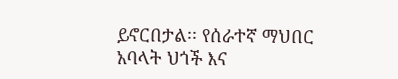ይኖርበታል፡፡ የሰራተኛ ማህበር አባላት ህጎች እና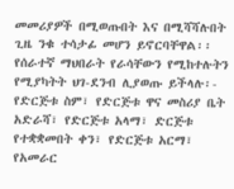መመሪያዎች በሚወጡበት እና በሚሻሻሉበት ጊዜ ንቁ ተሳታፊ መሆን ይኖርባቸዋል፡፡ የሰራተኛ ማህበራት የራሳቸውን የሚከተሉትን የሚያካትት ህገ-ደንብ ሊያወጡ ይችላሉ፡- የድርጅቱ ስም፣ የድርጅቱ ዋና መስሪያ ቤት አድራሻ፣ የድርጅቱ አላማ፣ ድርጅቱ የተቋቋመበት ቀን፣ የድርጅቱ አርማ፣ የአመራር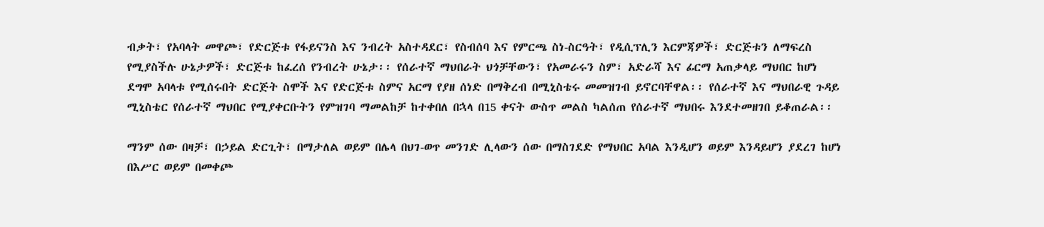ብቃት፣ የአባላት መዋጮ፣ የድርጅቱ የፋይናንስ እና ንብረት አስተዳደር፣ የስብሰባ እና የምርጫ ስነ-ስርዓት፣ የዲሲፕሊን እርምጃዎች፣ ድርጅቱን ለማፍረስ የሚያስችሉ ሁኔታዎች፣ ድርጅቱ ከፈረሰ የንብረት ሁኔታ፡፡ የሰራተኛ ማህበራት ህጎቻቸውን፣ የአመራሩን ስም፣ አድራሻ እና ፊርማ አጠቃላይ ማህበር ከሆነ ደግሞ አባላቱ የሚሰሩበት ድርጅት ስሞች እና የድርጅቱ ስምና አርማ የያዘ ሰነድ በማቅረብ በሚኒስቴሩ መመዝገብ ይኖርባቸዋል፡፡ የሰራተኛ እና ማህበራዊ ጉዳይ ሚኒስቴር የሰራተኛ ማህበር የሚያቀርቡትን የምዝገባ ማመልከቻ ከተቀበለ በኋላ በ15 ቀናት ውስጥ መልስ ካልሰጠ የሰራተኛ ማህበሩ እንደተመዘገበ ይቆጠራል፡፡

ማንም ሰው በዛቻ፣ በኃይል ድርጊት፣ በማታለል ወይም በሌላ በህገ-ወጥ መንገድ ሊላውን ሰው በማስገደድ የማህበር አባል እንዲሆን ወይም እንዳይሆን ያደረገ ከሆነ በእሥር ወይም በመቀጮ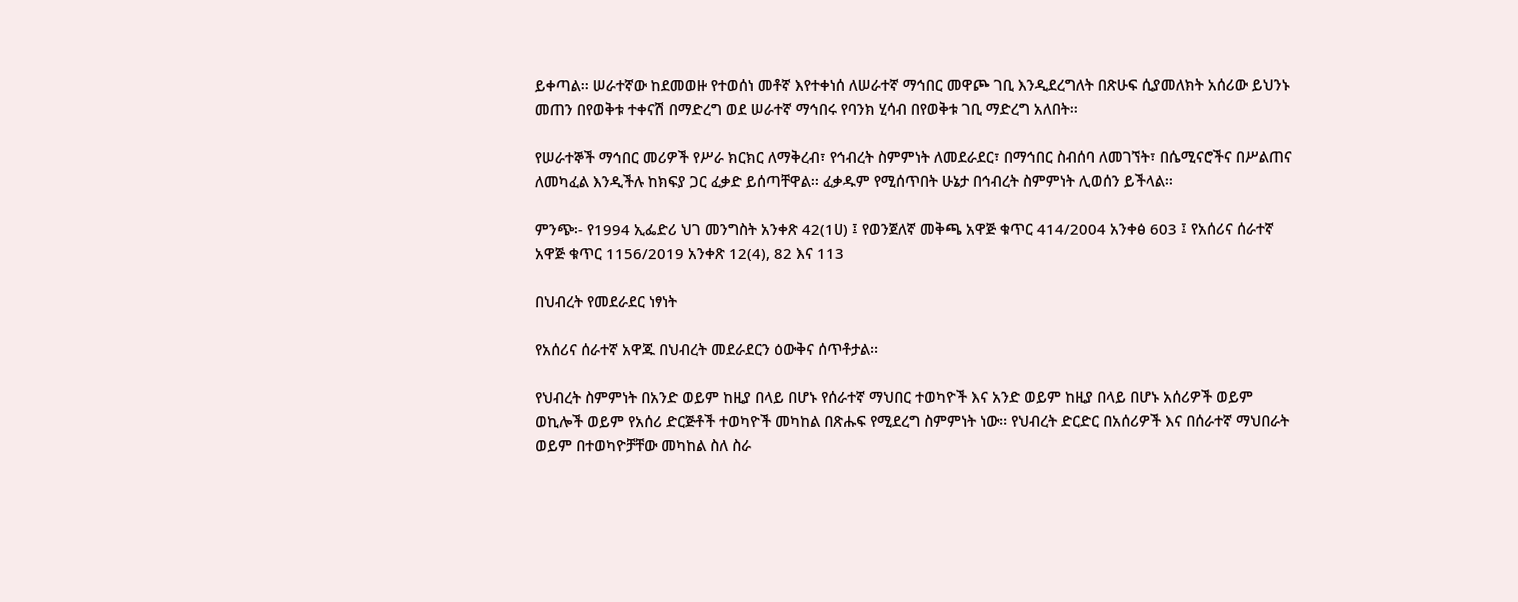ይቀጣል፡፡ ሠራተኛው ከደመወዙ የተወሰነ መቶኛ እየተቀነሰ ለሠራተኛ ማኅበር መዋጮ ገቢ እንዲደረግለት በጽሁፍ ሲያመለክት አሰሪው ይህንኑ መጠን በየወቅቱ ተቀናሽ በማድረግ ወደ ሠራተኛ ማኅበሩ የባንክ ሂሳብ በየወቅቱ ገቢ ማድረግ አለበት፡፡

የሠራተኞች ማኅበር መሪዎች የሥራ ክርክር ለማቅረብ፣ የኅብረት ስምምነት ለመደራደር፣ በማኅበር ስብሰባ ለመገኘት፣ በሴሚናሮችና በሥልጠና ለመካፈል እንዲችሉ ከክፍያ ጋር ፈቃድ ይሰጣቸዋል፡፡ ፈቃዱም የሚሰጥበት ሁኔታ በኅብረት ስምምነት ሊወሰን ይችላል፡፡

ምንጭ፡- የ1994 ኢፌድሪ ህገ መንግስት አንቀጽ 42(1ሀ) ፤ የወንጀለኛ መቅጫ አዋጅ ቁጥር 414/2004 አንቀፅ 603 ፤ የአሰሪና ሰራተኛ አዋጅ ቁጥር 1156/2019 አንቀጽ 12(4), 82 እና 113

በህብረት የመደራደር ነፃነት

የአሰሪና ሰራተኛ አዋጁ በህብረት መደራደርን ዕውቅና ሰጥቶታል፡፡

የህብረት ስምምነት በአንድ ወይም ከዚያ በላይ በሆኑ የሰራተኛ ማህበር ተወካዮች እና አንድ ወይም ከዚያ በላይ በሆኑ አሰሪዎች ወይም ወኪሎች ወይም የአሰሪ ድርጅቶች ተወካዮች መካከል በጽሑፍ የሚደረግ ስምምነት ነው፡፡ የህብረት ድርድር በአሰሪዎች እና በሰራተኛ ማህበራት ወይም በተወካዮቻቸው መካከል ስለ ስራ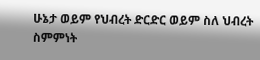ሁኔታ ወይም የህብረት ድርድር ወይም ስለ ህብረት ስምምነት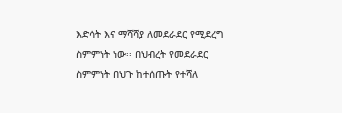እድሳት እና ማሻሻያ ለመደራደር የሚደረግ ስምምነት ነው፡፡ በህብረት የመደራደር ስምምነት በህጉ ከተሰጡት የተሻለ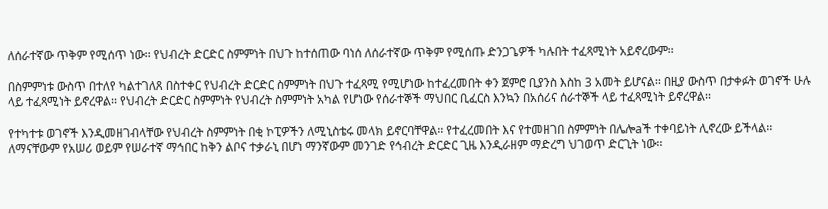ለሰራተኛው ጥቅም የሚሰጥ ነው፡፡ የህብረት ድርድር ስምምነት በህጉ ከተሰጠው ባነሰ ለሰራተኛው ጥቅም የሚሰጡ ድንጋጌዎች ካሉበት ተፈጻሚነት አይኖረውም፡፡

በስምምነቱ ውስጥ በተለየ ካልተገለጸ በስተቀር የህብረት ድርድር ስምምነት በህጉ ተፈጻሚ የሚሆነው ከተፈረመበት ቀን ጀምሮ ቢያንስ እስከ 3 አመት ይሆናል፡፡ በዚያ ውስጥ በታቀፉት ወገኖች ሁሉ ላይ ተፈጻሚነት ይኖረዋል፡፡ የህብረት ድርድር ስምምነት የህብረት ስምምነት አካል የሆነው የሰራተኞች ማህበር ቢፈርስ እንኳን በአሰሪና ሰራተኞች ላይ ተፈጻሚነት ይኖረዋል፡፡

የተካተቱ ወገኖች እንዲመዘገብላቸው የህብረት ስምምነት በቂ ኮፒዎችን ለሚኒስቴሩ መላክ ይኖርባቸዋል፡፡ የተፈረመበት እና የተመዘገበ ስምምነት በሌሎaች ተቀባይነት ሊኖረው ይችላል፡፡ ለማናቸውም የአሠሪ ወይም የሠራተኛ ማኅበር ከቅን ልቦና ተቃራኒ በሆነ ማንኛውም መንገድ የኅብረት ድርድር ጊዜ እንዲራዘም ማድረግ ህገወጥ ድርጊት ነው፡፡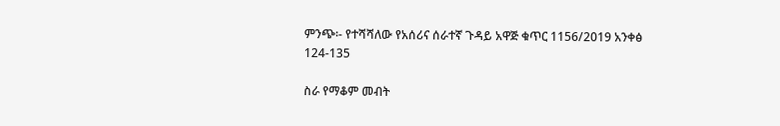ምንጭ፡- የተሻሻለው የአሰሪና ሰራተኛ ጉዳይ አዋጅ ቁጥር 1156/2019 አንቀፅ 124-135

ስራ የማቆም መብት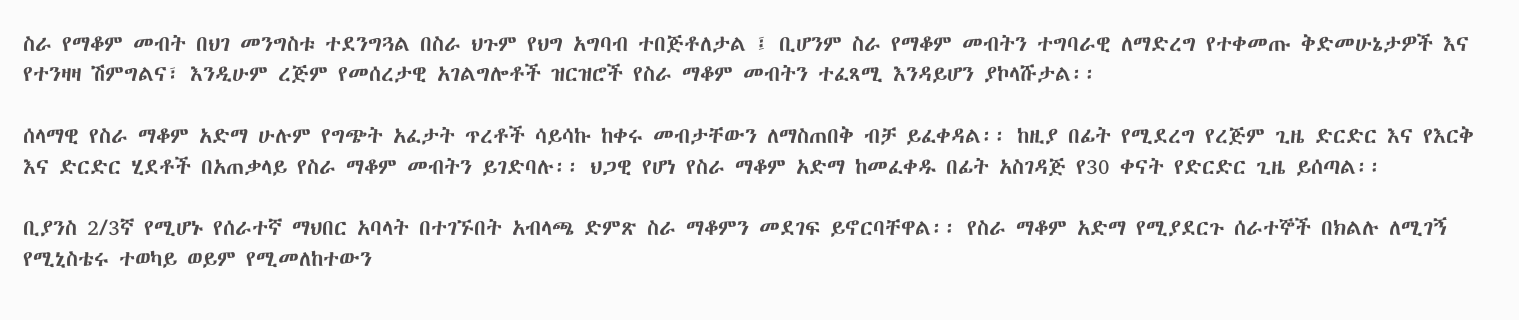ስራ የማቆም መብት በህገ መንግስቱ ተደንግጓል በስራ ህጉም የህግ አግባብ ተበጅቶለታል ፤ ቢሆንም ስራ የማቆም መብትን ተግባራዊ ለማድረግ የተቀመጡ ቅድመሁኔታዎች እና የተንዛዛ ሽምግልና፣ እንዲሁም ረጅም የመሰረታዊ አገልግሎቶች ዝርዝሮች የስራ ማቆም መብትን ተፈጻሚ እንዳይሆን ያኮላሹታል፡፡

ሰላማዊ የስራ ማቆም አድማ ሁሉም የግጭት አፈታት ጥረቶች ሳይሳኩ ከቀሩ መብታቸውን ለማስጠበቅ ብቻ ይፈቀዳል፡፡ ከዚያ በፊት የሚደረግ የረጅም ጊዜ ድርድር እና የእርቅ እና ድርድር ሂደቶች በአጠቃላይ የስራ ማቆም መብትን ይገድባሉ፡፡ ህጋዊ የሆነ የስራ ማቆም አድማ ከመፈቀዱ በፊት አስገዳጅ የ30 ቀናት የድርድር ጊዜ ይሰጣል፡፡

ቢያንስ 2/3ኛ የሚሆኑ የሰራተኛ ማህበር አባላት በተገኙበት አብላጫ ድምጽ ስራ ማቆምን መደገፍ ይኖርባቸዋል፡፡ የስራ ማቆም አድማ የሚያደርጉ ሰራተኞች በክልሉ ለሚገኝ የሚኒስቴሩ ተወካይ ወይም የሚመለከተውን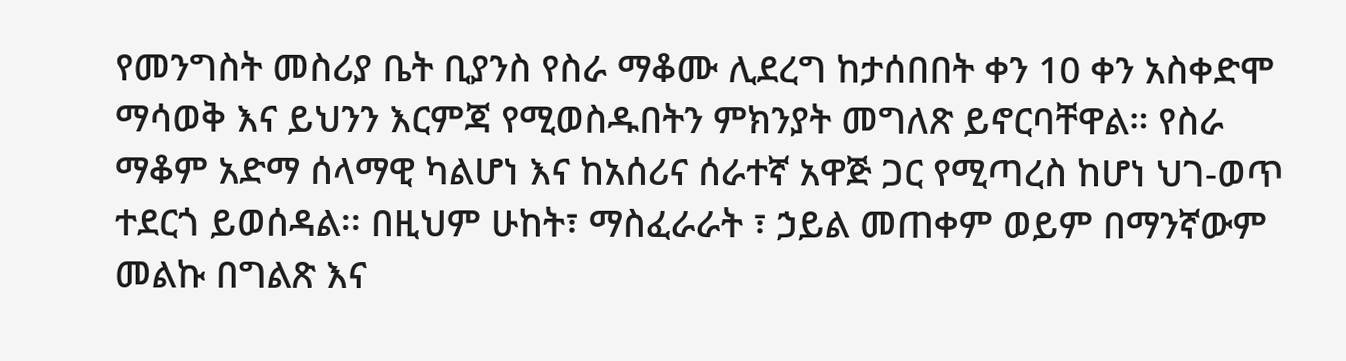የመንግስት መስሪያ ቤት ቢያንስ የስራ ማቆሙ ሊደረግ ከታሰበበት ቀን 10 ቀን አስቀድሞ ማሳወቅ እና ይህንን እርምጃ የሚወስዱበትን ምክንያት መግለጽ ይኖርባቸዋል። የስራ ማቆም አድማ ሰላማዊ ካልሆነ እና ከአሰሪና ሰራተኛ አዋጅ ጋር የሚጣረስ ከሆነ ህገ-ወጥ ተደርጎ ይወሰዳል፡፡ በዚህም ሁከት፣ ማስፈራራት ፣ ኃይል መጠቀም ወይም በማንኛውም መልኩ በግልጽ እና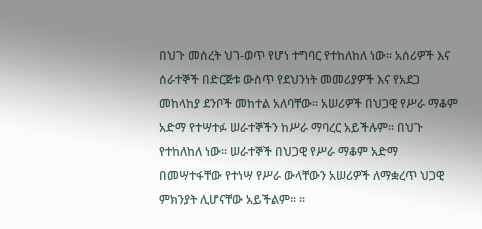በህጉ መሰረት ህገ-ወጥ የሆነ ተግባር የተከለከለ ነው፡፡ አሰሪዎች እና ሰራተኞች በድርጅቱ ውስጥ የደህንነት መመሪያዎች እና የአደጋ መከላከያ ደንቦች መከተል አለባቸው፡፡ አሠሪዎች በህጋዊ የሥራ ማቆም አድማ የተሣተፉ ሠራተኞችን ከሥራ ማባረር አይችሉም፡፡ በህጉ የተከለከለ ነው፡፡ ሠራተኞች በህጋዊ የሥራ ማቆም አድማ በመሣተፋቸው የተነሣ የሥራ ውላቸውን አሠሪዎች ለማቋረጥ ህጋዊ ምክንያት ሊሆናቸው አይችልም፡፡ ፡፡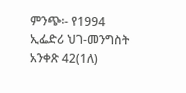ምንጭ፡- የ1994 ኢፌድሪ ህገ-መንግስት አንቀጽ 42(1ለ)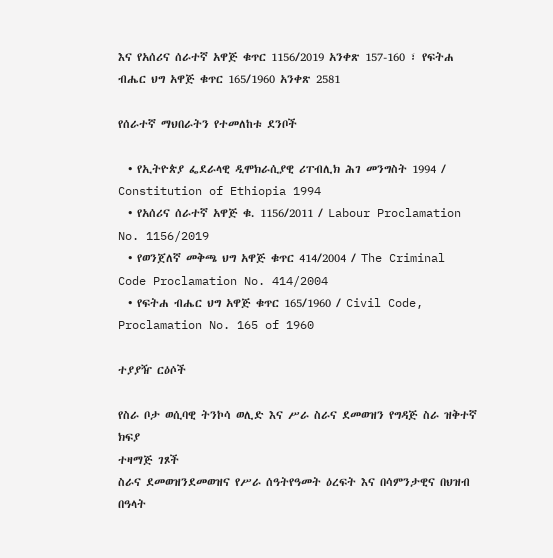እና የአሰሪና ሰራተኛ አዋጅ ቁጥር 1156/2019 አንቀጽ 157-160 ፣ የፍትሐ ብሔር ህግ አዋጅ ቁጥር 165/1960 አንቀጽ 2581

የሰራተኛ ማህበራትን የተመለከቱ ደንቦች

  • የኢትዮጵያ ፌደራላዊ ዲሞክራሲያዊ ሪፐብሊክ ሕገ መንግስት 1994 / Constitution of Ethiopia 1994
  • የአሰሪና ሰራተኛ አዋጅ ቁ. 1156/2011 / Labour Proclamation No. 1156/2019
  • የወንጀለኛ መቅጫ ህግ አዋጅ ቁጥር 414/2004 / The Criminal Code Proclamation No. 414/2004
  • የፍትሐ ብሔር ህግ አዋጅ ቁጥር 165/1960 / Civil Code, Proclamation No. 165 of 1960

ተያያዥ ርዕሶች

የስራ ቦታ ወሲባዊ ትንኮሳ ወሊድ እና ሥራ ስራና ደመወዝን የግዳጅ ስራ ዝቅተኛ ክፍያ
ተዛማጅ ገጾች
ስራና ደመወዝንደመወዝና የሥራ ሰዓትየዓመት ዕረፍት እና በሳምንታዊና በህዝብ በዓላት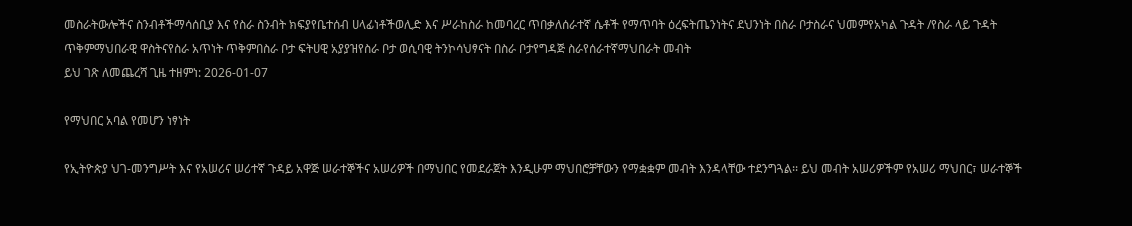መስራትውሎችና ስንብቶችማሳሰቢያ እና የስራ ስንብት ክፍያየቤተሰብ ሀላፊነቶችወሊድ እና ሥራከስራ ከመባረር ጥበቃለሰራተኛ ሴቶች የማጥባት ዕረፍትጤንነትና ደህንነት በስራ ቦታስራና ህመምየአካል ጉዳት /የስራ ላይ ጉዳት ጥቅምማህበራዊ ዋስትናየስራ አጥነት ጥቅምበስራ ቦታ ፍትሀዊ አያያዝየስራ ቦታ ወሲባዊ ትንኮሳህፃናት በስራ ቦታየግዳጅ ስራየሰራተኛማህበራት መብት
ይህ ገጽ ለመጨረሻ ጊዜ ተዘምነ: 2026-01-07

የማህበር አባል የመሆን ነፃነት

የኢትዮጵያ ህገ-መንግሥት እና የአሠሪና ሠሪተኛ ጉዳይ አዋጅ ሠራተኞችና አሠሪዎች በማህበር የመደራጀት እንዲሁም ማህበሮቻቸውን የማቋቋም መብት እንዳላቸው ተደንግጓል፡፡ ይህ መብት አሠሪዎችም የአሠሪ ማህበር፣ ሠራተኞች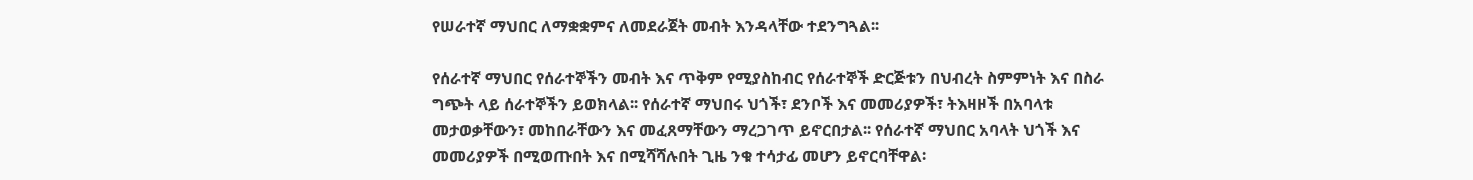የሠራተኛ ማህበር ለማቋቋምና ለመደራጀት መብት እንዳላቸው ተደንግጓል፡፡

የሰራተኛ ማህበር የሰራተኞችን መብት እና ጥቅም የሚያስከብር የሰራተኞች ድርጅቱን በህብረት ስምምነት እና በስራ ግጭት ላይ ሰራተኞችን ይወክላል፡፡ የሰራተኛ ማህበሩ ህጎች፣ ደንቦች እና መመሪያዎች፣ ትእዛዞች በአባላቱ መታወቃቸውን፣ መከበራቸውን እና መፈጸማቸውን ማረጋገጥ ይኖርበታል፡፡ የሰራተኛ ማህበር አባላት ህጎች እና መመሪያዎች በሚወጡበት እና በሚሻሻሉበት ጊዜ ንቁ ተሳታፊ መሆን ይኖርባቸዋል፡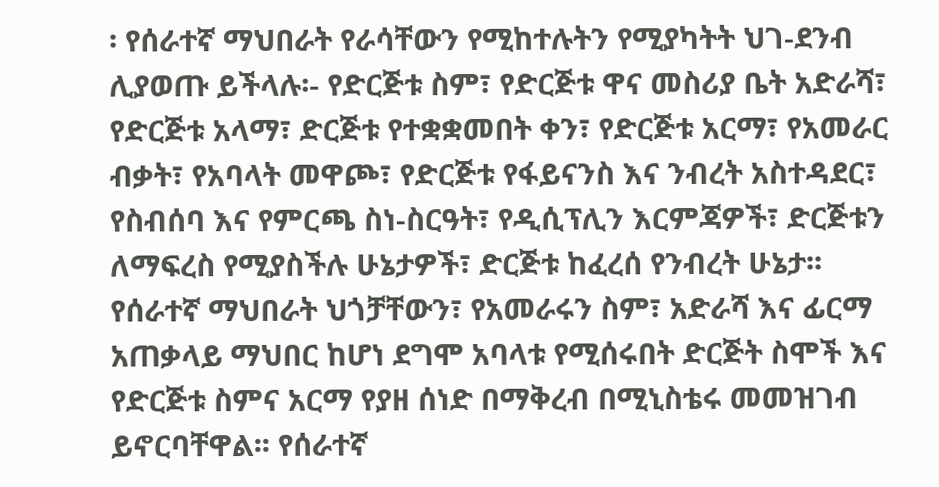፡ የሰራተኛ ማህበራት የራሳቸውን የሚከተሉትን የሚያካትት ህገ-ደንብ ሊያወጡ ይችላሉ፡- የድርጅቱ ስም፣ የድርጅቱ ዋና መስሪያ ቤት አድራሻ፣ የድርጅቱ አላማ፣ ድርጅቱ የተቋቋመበት ቀን፣ የድርጅቱ አርማ፣ የአመራር ብቃት፣ የአባላት መዋጮ፣ የድርጅቱ የፋይናንስ እና ንብረት አስተዳደር፣ የስብሰባ እና የምርጫ ስነ-ስርዓት፣ የዲሲፕሊን እርምጃዎች፣ ድርጅቱን ለማፍረስ የሚያስችሉ ሁኔታዎች፣ ድርጅቱ ከፈረሰ የንብረት ሁኔታ፡፡ የሰራተኛ ማህበራት ህጎቻቸውን፣ የአመራሩን ስም፣ አድራሻ እና ፊርማ አጠቃላይ ማህበር ከሆነ ደግሞ አባላቱ የሚሰሩበት ድርጅት ስሞች እና የድርጅቱ ስምና አርማ የያዘ ሰነድ በማቅረብ በሚኒስቴሩ መመዝገብ ይኖርባቸዋል፡፡ የሰራተኛ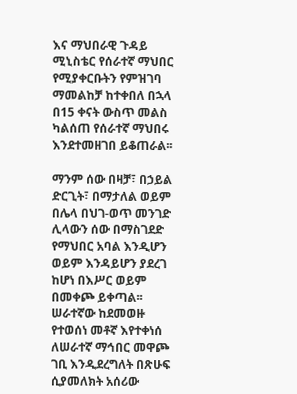እና ማህበራዊ ጉዳይ ሚኒስቴር የሰራተኛ ማህበር የሚያቀርቡትን የምዝገባ ማመልከቻ ከተቀበለ በኋላ በ15 ቀናት ውስጥ መልስ ካልሰጠ የሰራተኛ ማህበሩ እንደተመዘገበ ይቆጠራል፡፡

ማንም ሰው በዛቻ፣ በኃይል ድርጊት፣ በማታለል ወይም በሌላ በህገ-ወጥ መንገድ ሊላውን ሰው በማስገደድ የማህበር አባል እንዲሆን ወይም እንዳይሆን ያደረገ ከሆነ በእሥር ወይም በመቀጮ ይቀጣል፡፡ ሠራተኛው ከደመወዙ የተወሰነ መቶኛ እየተቀነሰ ለሠራተኛ ማኅበር መዋጮ ገቢ እንዲደረግለት በጽሁፍ ሲያመለክት አሰሪው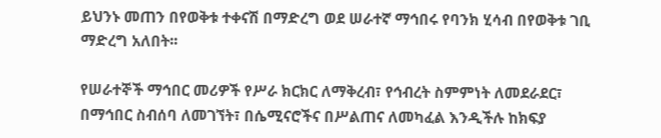ይህንኑ መጠን በየወቅቱ ተቀናሽ በማድረግ ወደ ሠራተኛ ማኅበሩ የባንክ ሂሳብ በየወቅቱ ገቢ ማድረግ አለበት፡፡

የሠራተኞች ማኅበር መሪዎች የሥራ ክርክር ለማቅረብ፣ የኅብረት ስምምነት ለመደራደር፣ በማኅበር ስብሰባ ለመገኘት፣ በሴሚናሮችና በሥልጠና ለመካፈል እንዲችሉ ከክፍያ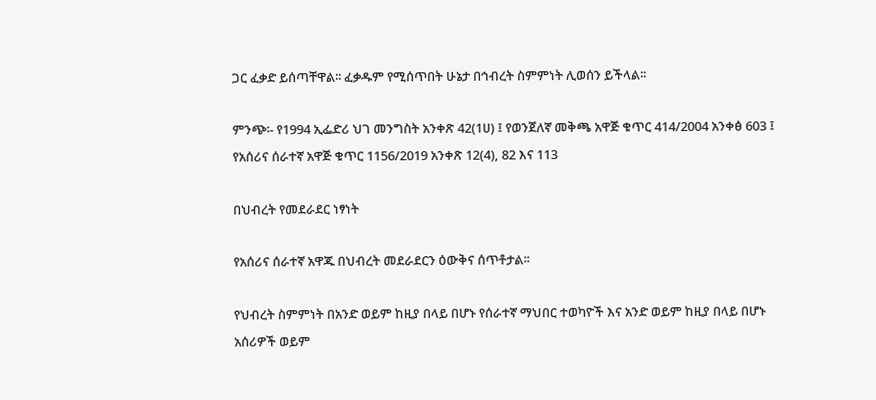ጋር ፈቃድ ይሰጣቸዋል፡፡ ፈቃዱም የሚሰጥበት ሁኔታ በኅብረት ስምምነት ሊወሰን ይችላል፡፡

ምንጭ፡- የ1994 ኢፌድሪ ህገ መንግስት አንቀጽ 42(1ሀ) ፤ የወንጀለኛ መቅጫ አዋጅ ቁጥር 414/2004 አንቀፅ 603 ፤ የአሰሪና ሰራተኛ አዋጅ ቁጥር 1156/2019 አንቀጽ 12(4), 82 እና 113

በህብረት የመደራደር ነፃነት

የአሰሪና ሰራተኛ አዋጁ በህብረት መደራደርን ዕውቅና ሰጥቶታል፡፡

የህብረት ስምምነት በአንድ ወይም ከዚያ በላይ በሆኑ የሰራተኛ ማህበር ተወካዮች እና አንድ ወይም ከዚያ በላይ በሆኑ አሰሪዎች ወይም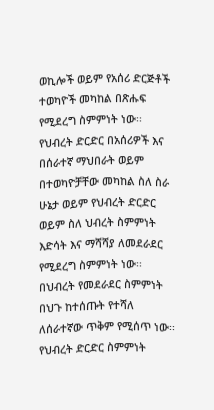ወኪሎች ወይም የአሰሪ ድርጅቶች ተወካዮች መካከል በጽሑፍ የሚደረግ ስምምነት ነው፡፡ የህብረት ድርድር በአሰሪዎች እና በሰራተኛ ማህበራት ወይም በተወካዮቻቸው መካከል ስለ ስራ ሁኔታ ወይም የህብረት ድርድር ወይም ስለ ህብረት ስምምነት እድሳት እና ማሻሻያ ለመደራደር የሚደረግ ስምምነት ነው፡፡ በህብረት የመደራደር ስምምነት በህጉ ከተሰጡት የተሻለ ለሰራተኛው ጥቅም የሚሰጥ ነው፡፡ የህብረት ድርድር ስምምነት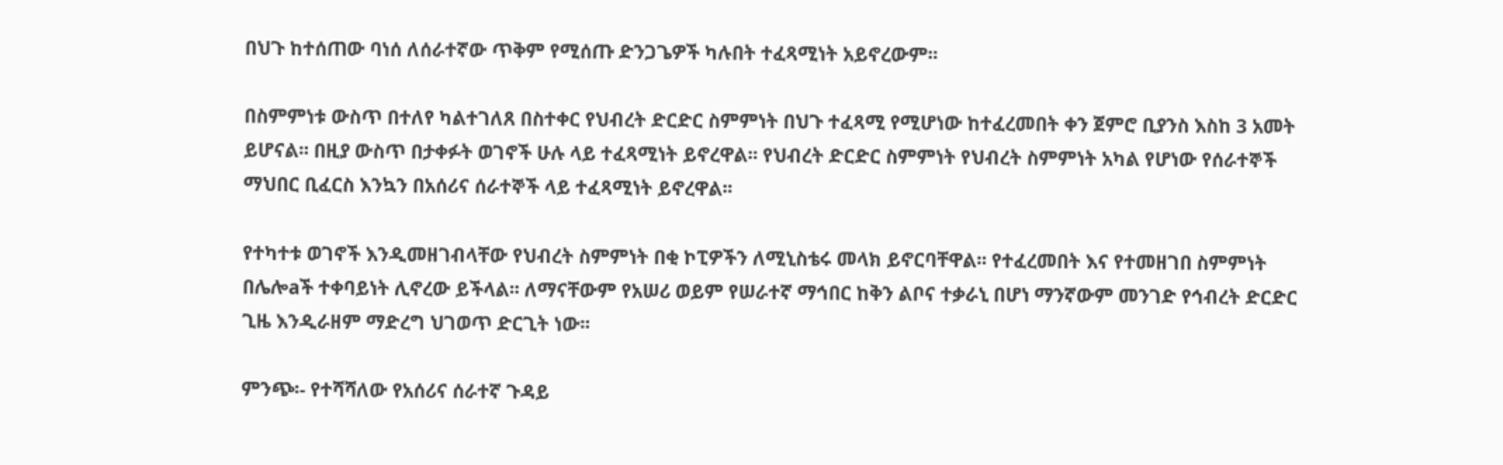በህጉ ከተሰጠው ባነሰ ለሰራተኛው ጥቅም የሚሰጡ ድንጋጌዎች ካሉበት ተፈጻሚነት አይኖረውም፡፡

በስምምነቱ ውስጥ በተለየ ካልተገለጸ በስተቀር የህብረት ድርድር ስምምነት በህጉ ተፈጻሚ የሚሆነው ከተፈረመበት ቀን ጀምሮ ቢያንስ እስከ 3 አመት ይሆናል፡፡ በዚያ ውስጥ በታቀፉት ወገኖች ሁሉ ላይ ተፈጻሚነት ይኖረዋል፡፡ የህብረት ድርድር ስምምነት የህብረት ስምምነት አካል የሆነው የሰራተኞች ማህበር ቢፈርስ እንኳን በአሰሪና ሰራተኞች ላይ ተፈጻሚነት ይኖረዋል፡፡

የተካተቱ ወገኖች እንዲመዘገብላቸው የህብረት ስምምነት በቂ ኮፒዎችን ለሚኒስቴሩ መላክ ይኖርባቸዋል፡፡ የተፈረመበት እና የተመዘገበ ስምምነት በሌሎaች ተቀባይነት ሊኖረው ይችላል፡፡ ለማናቸውም የአሠሪ ወይም የሠራተኛ ማኅበር ከቅን ልቦና ተቃራኒ በሆነ ማንኛውም መንገድ የኅብረት ድርድር ጊዜ እንዲራዘም ማድረግ ህገወጥ ድርጊት ነው፡፡

ምንጭ፡- የተሻሻለው የአሰሪና ሰራተኛ ጉዳይ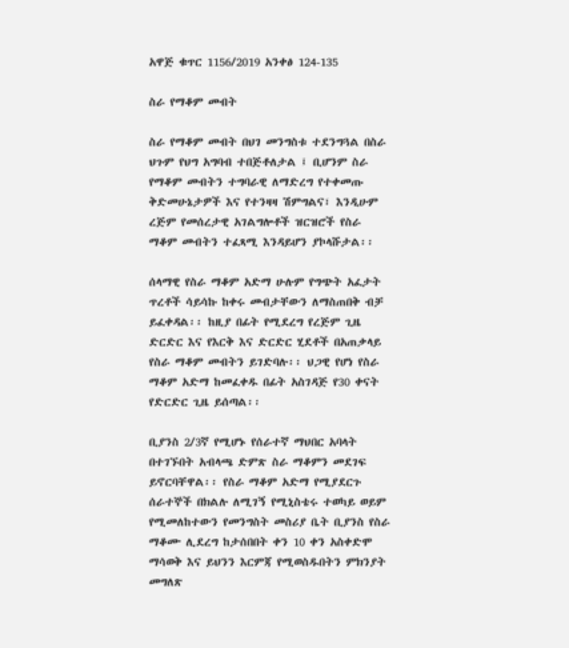አዋጅ ቁጥር 1156/2019 አንቀፅ 124-135

ስራ የማቆም መብት

ስራ የማቆም መብት በህገ መንግስቱ ተደንግጓል በስራ ህጉም የህግ አግባብ ተበጅቶለታል ፤ ቢሆንም ስራ የማቆም መብትን ተግባራዊ ለማድረግ የተቀመጡ ቅድመሁኔታዎች እና የተንዛዛ ሽምግልና፣ እንዲሁም ረጅም የመሰረታዊ አገልግሎቶች ዝርዝሮች የስራ ማቆም መብትን ተፈጻሚ እንዳይሆን ያኮላሹታል፡፡

ሰላማዊ የስራ ማቆም አድማ ሁሉም የግጭት አፈታት ጥረቶች ሳይሳኩ ከቀሩ መብታቸውን ለማስጠበቅ ብቻ ይፈቀዳል፡፡ ከዚያ በፊት የሚደረግ የረጅም ጊዜ ድርድር እና የእርቅ እና ድርድር ሂደቶች በአጠቃላይ የስራ ማቆም መብትን ይገድባሉ፡፡ ህጋዊ የሆነ የስራ ማቆም አድማ ከመፈቀዱ በፊት አስገዳጅ የ30 ቀናት የድርድር ጊዜ ይሰጣል፡፡

ቢያንስ 2/3ኛ የሚሆኑ የሰራተኛ ማህበር አባላት በተገኙበት አብላጫ ድምጽ ስራ ማቆምን መደገፍ ይኖርባቸዋል፡፡ የስራ ማቆም አድማ የሚያደርጉ ሰራተኞች በክልሉ ለሚገኝ የሚኒስቴሩ ተወካይ ወይም የሚመለከተውን የመንግስት መስሪያ ቤት ቢያንስ የስራ ማቆሙ ሊደረግ ከታሰበበት ቀን 10 ቀን አስቀድሞ ማሳወቅ እና ይህንን እርምጃ የሚወስዱበትን ምክንያት መግለጽ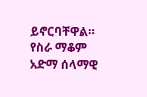ይኖርባቸዋል። የስራ ማቆም አድማ ሰላማዊ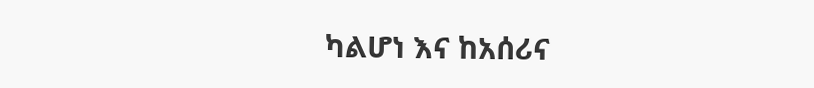ካልሆነ እና ከአሰሪና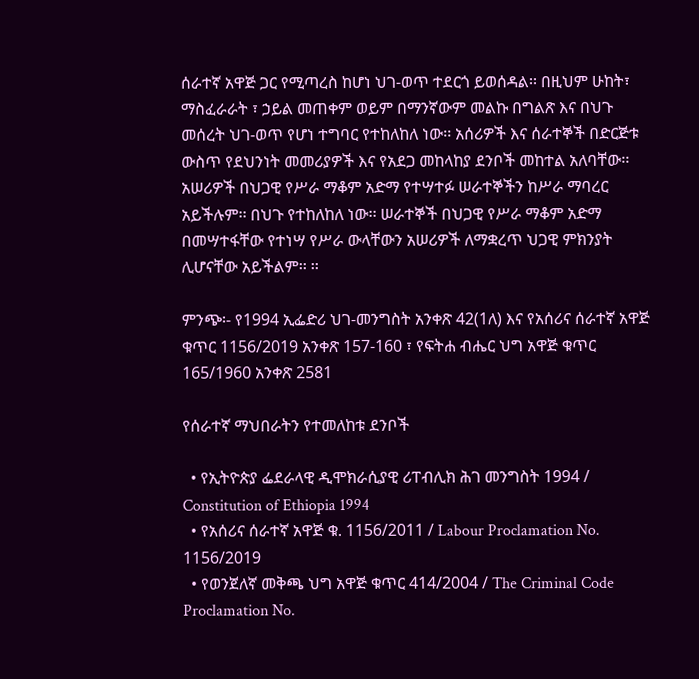ሰራተኛ አዋጅ ጋር የሚጣረስ ከሆነ ህገ-ወጥ ተደርጎ ይወሰዳል፡፡ በዚህም ሁከት፣ ማስፈራራት ፣ ኃይል መጠቀም ወይም በማንኛውም መልኩ በግልጽ እና በህጉ መሰረት ህገ-ወጥ የሆነ ተግባር የተከለከለ ነው፡፡ አሰሪዎች እና ሰራተኞች በድርጅቱ ውስጥ የደህንነት መመሪያዎች እና የአደጋ መከላከያ ደንቦች መከተል አለባቸው፡፡ አሠሪዎች በህጋዊ የሥራ ማቆም አድማ የተሣተፉ ሠራተኞችን ከሥራ ማባረር አይችሉም፡፡ በህጉ የተከለከለ ነው፡፡ ሠራተኞች በህጋዊ የሥራ ማቆም አድማ በመሣተፋቸው የተነሣ የሥራ ውላቸውን አሠሪዎች ለማቋረጥ ህጋዊ ምክንያት ሊሆናቸው አይችልም፡፡ ፡፡

ምንጭ፡- የ1994 ኢፌድሪ ህገ-መንግስት አንቀጽ 42(1ለ) እና የአሰሪና ሰራተኛ አዋጅ ቁጥር 1156/2019 አንቀጽ 157-160 ፣ የፍትሐ ብሔር ህግ አዋጅ ቁጥር 165/1960 አንቀጽ 2581

የሰራተኛ ማህበራትን የተመለከቱ ደንቦች

  • የኢትዮጵያ ፌደራላዊ ዲሞክራሲያዊ ሪፐብሊክ ሕገ መንግስት 1994 / Constitution of Ethiopia 1994
  • የአሰሪና ሰራተኛ አዋጅ ቁ. 1156/2011 / Labour Proclamation No. 1156/2019
  • የወንጀለኛ መቅጫ ህግ አዋጅ ቁጥር 414/2004 / The Criminal Code Proclamation No.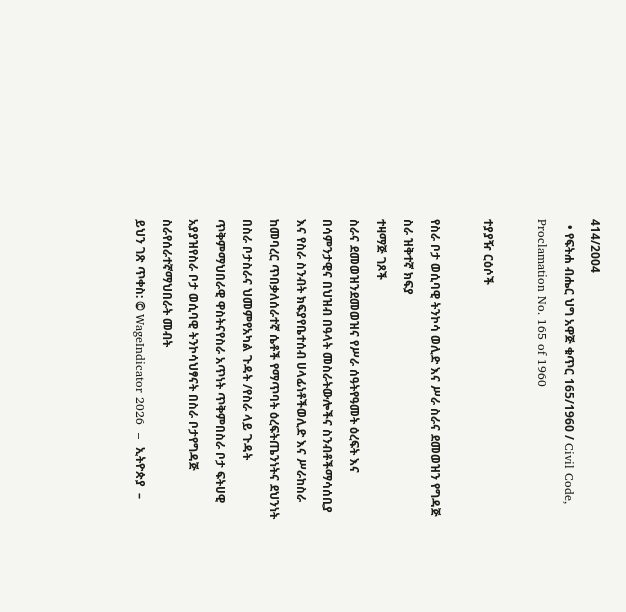414/2004
  • የፍትሐ ብሔር ህግ አዋጅ ቁጥር 165/1960 / Civil Code, Proclamation No. 165 of 1960

ተያያዥ ርዕሶች

የስራ ቦታ ወሲባዊ ትንኮሳ ወሊድ እና ሥራ ስራና ደመወዝን የግዳጅ ስራ ዝቅተኛ ክፍያ
ተዛማጅ ገጾች
ስራና ደመወዝንደመወዝና የሥራ ሰዓትየዓመት ዕረፍት እና በሳምንታዊና በህዝብ በዓላት መስራትውሎችና ስንብቶችማሳሰቢያ እና የስራ ስንብት ክፍያየቤተሰብ ሀላፊነቶችወሊድ እና ሥራከስራ ከመባረር ጥበቃለሰራተኛ ሴቶች የማጥባት ዕረፍትጤንነትና ደህንነት በስራ ቦታስራና ህመምየአካል ጉዳት /የስራ ላይ ጉዳት ጥቅምማህበራዊ ዋስትናየስራ አጥነት ጥቅምበስራ ቦታ ፍትሀዊ አያያዝየስራ ቦታ ወሲባዊ ትንኮሳህፃናት በስራ ቦታየግዳጅ ስራየሰራተኛማህበራት መብት
ይህን ገጽ ጥቀስ: © WageIndicator 2026  –  ኢትዮጵያ  –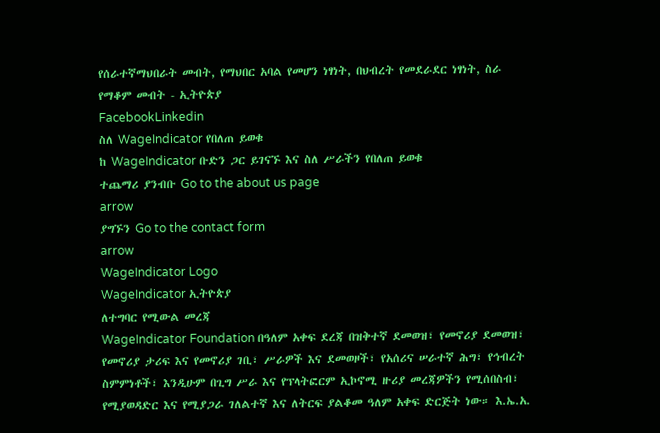የሰራተኛማህበራት መብት, የማህበር አባል የመሆን ነፃነት, በህብረት የመደራደር ነፃነት, ስራ የማቆም መብት - ኢትዮጵያ
FacebookLinkedin
ስለ WageIndicator የበለጠ ይወቁ
ከ WageIndicator ቡድን ጋር ይገናኙ እና ስለ ሥራችን የበለጠ ይወቁ
ተጨማሪ ያንብቡ Go to the about us page
arrow
ያግኙን Go to the contact form
arrow
WageIndicator Logo
WageIndicator ኢትዮጵያ
ለተግባር የሚውል መረጃ
WageIndicator Foundation በዓለም አቀፍ ደረጃ በዝቅተኛ ደመወዝ፣ የመኖሪያ ደመወዝ፣ የመኖሪያ ታሪፍ እና የመኖሪያ ገቢ፣ ሥራዎች እና ደመወዞች፣ የአሰሪና ሠራተኛ ሕግ፣ የኅብረት ስምምነቶች፣ እንዲሁም በጊግ ሥራ እና የፕላትፎርም ኢኮኖሚ ዙሪያ መረጃዎችን የሚሰበስብ፣ የሚያወዳድር እና የሚያጋራ ገለልተኛ እና ለትርፍ ያልቆመ ዓለም አቀፍ ድርጅት ነው። እ.ኤ.አ.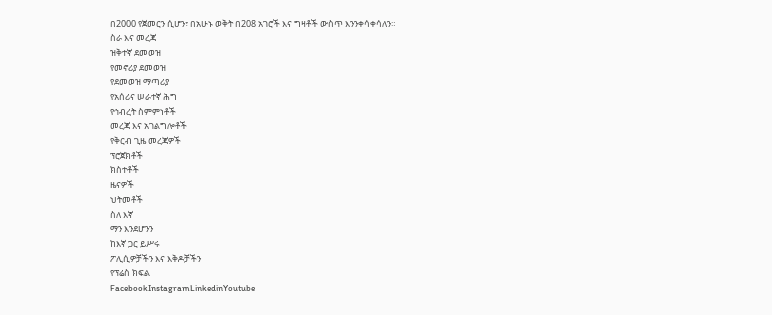በ2000 የጀመርን ሲሆን፣ በአሁኑ ወቅት በ208 አገሮች እና ግዛቶች ውስጥ እንንቀሳቀሳለን።
ስራ እና መረጃ
ዝቅተኛ ደመወዝ
የመኖሪያ ደመወዝ
የደመወዝ ማጣሪያ
የአሰሪና ሠራተኛ ሕግ
የኅብረት ስምምነቶች
መረጃ እና አገልግሎቶች
የቅርብ ጊዜ መረጃዎች
ፕሮጀክቶች
ክስተቶች
ዜናዎች
ህትመቶች
ስለ እኛ
ማን እንደሆንን
ከእኛ ጋር ይሥሩ
ፖሊሲዎቻችን እና እቅዶቻችን
የፕሬስ ክፍል
FacebookInstagramLinkedinYoutube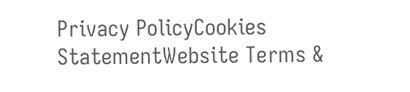Privacy PolicyCookies StatementWebsite Terms &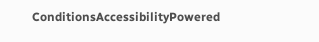ConditionsAccessibilityPowered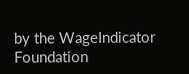by the WageIndicator Foundation